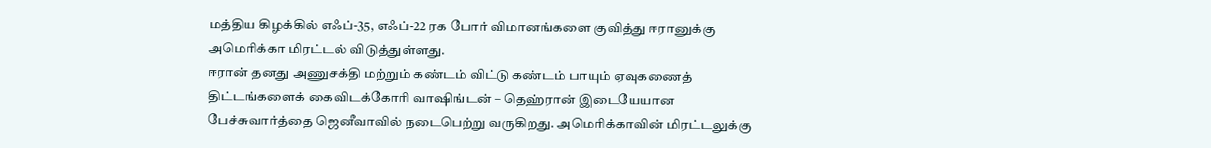மத்திய கிழக்கில் எஃப்-35, எஃப்-22 ரக போர் விமானங்களை குவித்து ஈரானுக்கு அமெரிக்கா மிரட்டல் விடுத்துள்ளது.
ஈரான் தனது அணுசக்தி மற்றும் கண்டம் விட்டு கண்டம் பாயும் ஏவுகணைத் திட்டங்களைக் கைவிடக்கோரி வாஷிங்டன் – தெஹ்ரான் இடையேயான பேச்சுவார்த்தை ஜெனீவாவில் நடைபெற்று வருகிறது. அமெரிக்காவின் மிரட்டலுக்கு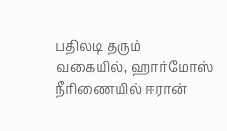பதிலடி தரும் வகையில், ஹார்மோஸ் நீரிணையில் ஈரான்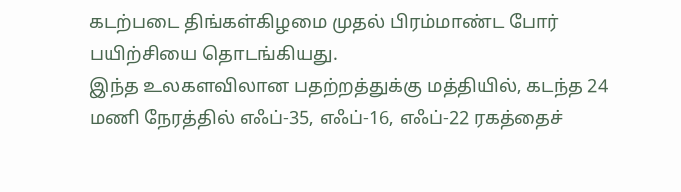கடற்படை திங்கள்கிழமை முதல் பிரம்மாண்ட போர் பயிற்சியை தொடங்கியது.
இந்த உலகளவிலான பதற்றத்துக்கு மத்தியில், கடந்த 24 மணி நேரத்தில் எஃப்-35, எஃப்-16, எஃப்-22 ரகத்தைச்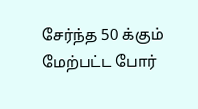சேர்ந்த 50 க்கும் மேற்பட்ட போர்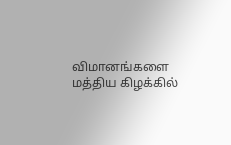விமானங்களை மத்திய கிழக்கில்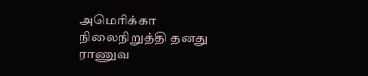அமெரிக்கா நிலைநிறுத்தி தனது ராணுவ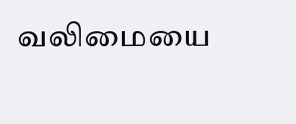வலிமையை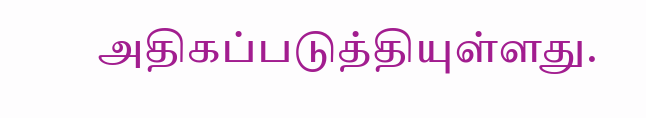அதிகப்படுத்தியுள்ளது.